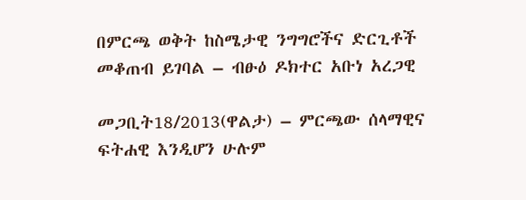በምርጫ ወቅት ከስሜታዊ ንግግሮችና ድርጊቶች መቆጠብ ይገባል – ብፁዕ ዶክተር አቡነ አረጋዊ

መጋቢት18/2013(ዋልታ) – ምርጫው ሰላማዊና ፍትሐዊ እንዲሆን ሁሉም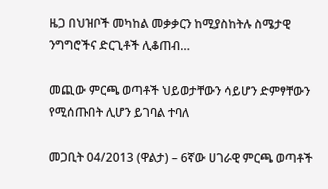ዜጋ በህዝቦች መካከል መቃቃርን ከሚያስከትሉ ስሜታዊ ንግግሮችና ድርጊቶች ሊቆጠብ…

መጪው ምርጫ ወጣቶች ህይወታቸውን ሳይሆን ድምፃቸውን የሚሰጡበት ሊሆን ይገባል ተባለ

መጋቢት 04/2013 (ዋልታ) – 6ኛው ሀገራዊ ምርጫ ወጣቶች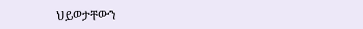ህይወታቸውን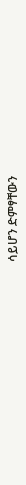ሳይሆን ድምፃቸውን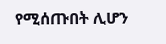የሚሰጡበት ሊሆን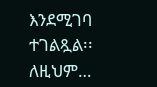እንደሚገባ ተገልጿል፡፡ ለዚህም…